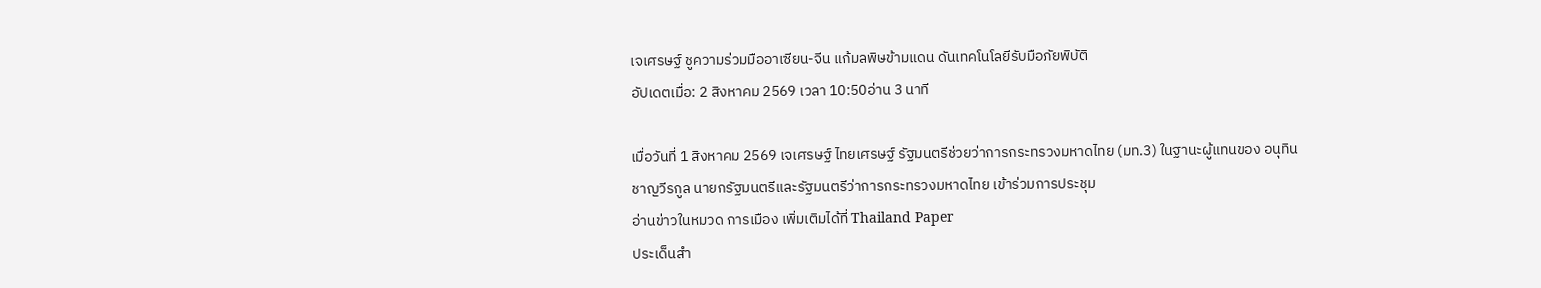เจเศรษฐ์ ชูความร่วมมืออาเซียน-จีน แก้มลพิษข้ามแดน ดันเทคโนโลยีรับมือภัยพิบัติ
อัปเดตเมื่อ: 2 สิงหาคม 2569 เวลา 10:50อ่าน 3 นาที

เมื่อวันที่ 1 สิงหาคม 2569 เจเศรษฐ์ ไทยเศรษฐ์ รัฐมนตรีช่วยว่าการกระทรวงมหาดไทย (มท.3) ในฐานะผู้แทนของ อนุทิน ชาญวีรกูล นายกรัฐมนตรีและรัฐมนตรีว่าการกระทรวงมหาดไทย เข้าร่วมการประชุม
อ่านข่าวในหมวด การเมือง เพิ่มเติมได้ที่ Thailand Paper
ประเด็นสำ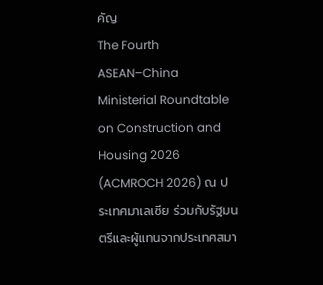คัญ
The Fourth ASEAN–China Ministerial Roundtable on Construction and Housing 2026 (ACMROCH 2026) ณ ประเทศมาเลเซีย ร่วมกับรัฐมนตรีและผู้แทนจากประเทศสมา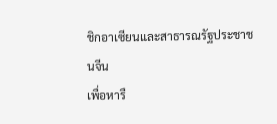ชิกอาเซียนและสาธารณรัฐประชาชนจีน
เพื่อหารื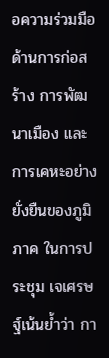อความร่วมมือด้านการก่อสร้าง การพัฒนาเมือง และการเคหะอย่างยั่งยืนของภูมิภาค ในการประชุม เจเศรษฐ์เน้นย้ำว่า กา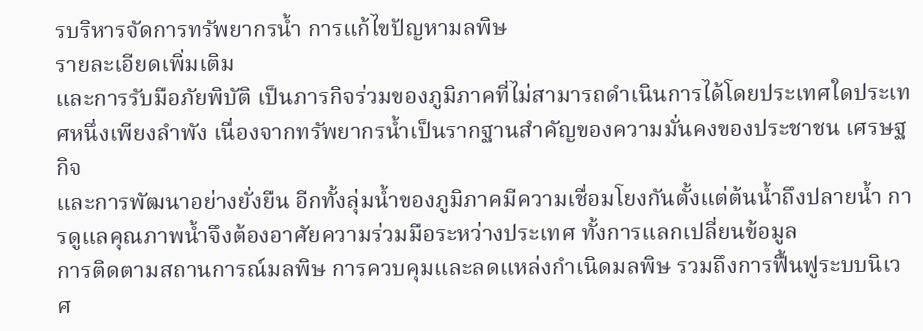รบริหารจัดการทรัพยากรน้ำ การแก้ไขปัญหามลพิษ
รายละเอียดเพิ่มเติม
และการรับมือภัยพิบัติ เป็นภารกิจร่วมของภูมิภาคที่ไม่สามารถดำเนินการได้โดยประเทศใดประเทศหนึ่งเพียงลำพัง เนื่องจากทรัพยากรน้ำเป็นรากฐานสำคัญของความมั่นคงของประชาชน เศรษฐกิจ
และการพัฒนาอย่างยั่งยืน อีกทั้งลุ่มน้ำของภูมิภาคมีความเชื่อมโยงกันตั้งแต่ต้นน้ำถึงปลายน้ำ การดูแลคุณภาพน้ำจึงต้องอาศัยความร่วมมือระหว่างประเทศ ทั้งการแลกเปลี่ยนข้อมูล
การติดตามสถานการณ์มลพิษ การควบคุมและลดแหล่งกำเนิดมลพิษ รวมถึงการฟื้นฟูระบบนิเวศ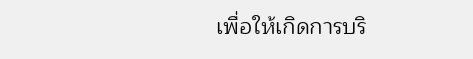เพื่อให้เกิดการบริ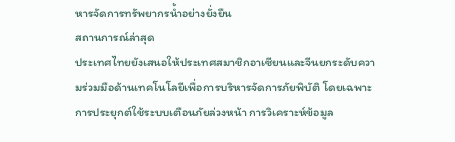หารจัดการทรัพยากรน้ำอย่างยั่งยืน
สถานการณ์ล่าสุด
ประเทศไทยยังเสนอให้ประเทศสมาชิกอาเซียนและจีนยกระดับความร่วมมือด้านเทคโนโลยีเพื่อการบริหารจัดการภัยพิบัติ โดยเฉพาะการประยุกต์ใช้ระบบเตือนภัยล่วงหน้า การวิเคราะห์ข้อมูล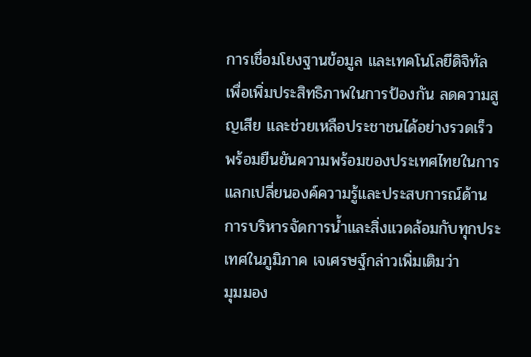การเชื่อมโยงฐานข้อมูล และเทคโนโลยีดิจิทัล เพื่อเพิ่มประสิทธิภาพในการป้องกัน ลดความสูญเสีย และช่วยเหลือประชาชนได้อย่างรวดเร็ว
พร้อมยืนยันความพร้อมของประเทศไทยในการแลกเปลี่ยนองค์ความรู้และประสบการณ์ด้านการบริหารจัดการน้ำและสิ่งแวดล้อมกับทุกประเทศในภูมิภาค เจเศรษฐ์กล่าวเพิ่มเติมว่า
มุมมอง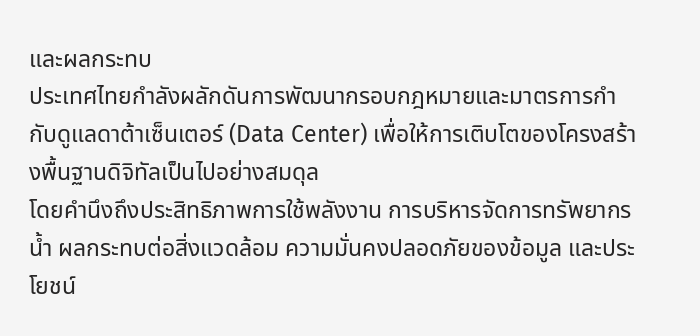และผลกระทบ
ประเทศไทยกำลังผลักดันการพัฒนากรอบกฎหมายและมาตรการกำกับดูแลดาต้าเซ็นเตอร์ (Data Center) เพื่อให้การเติบโตของโครงสร้างพื้นฐานดิจิทัลเป็นไปอย่างสมดุล
โดยคำนึงถึงประสิทธิภาพการใช้พลังงาน การบริหารจัดการทรัพยากรน้ำ ผลกระทบต่อสิ่งแวดล้อม ความมั่นคงปลอดภัยของข้อมูล และประโยชน์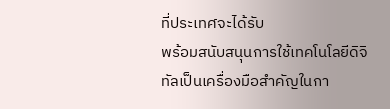ที่ประเทศจะได้รับ
พร้อมสนับสนุนการใช้เทคโนโลยีดิจิทัลเป็นเครื่องมือสำคัญในกา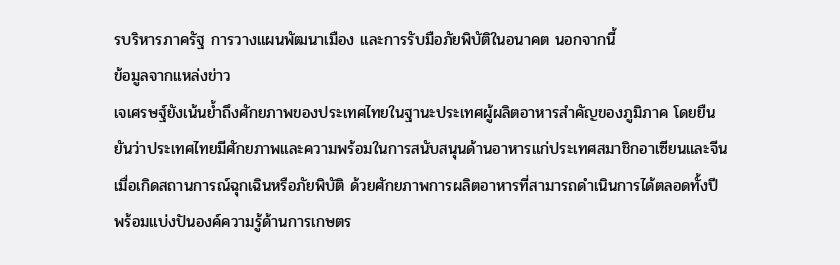รบริหารภาครัฐ การวางแผนพัฒนาเมือง และการรับมือภัยพิบัติในอนาคต นอกจากนี้
ข้อมูลจากแหล่งข่าว
เจเศรษฐ์ยังเน้นย้ำถึงศักยภาพของประเทศไทยในฐานะประเทศผู้ผลิตอาหารสำคัญของภูมิภาค โดยยืนยันว่าประเทศไทยมีศักยภาพและความพร้อมในการสนับสนุนด้านอาหารแก่ประเทศสมาชิกอาเซียนและจีน
เมื่อเกิดสถานการณ์ฉุกเฉินหรือภัยพิบัติ ด้วยศักยภาพการผลิตอาหารที่สามารถดำเนินการได้ตลอดทั้งปี พร้อมแบ่งปันองค์ความรู้ด้านการเกษตร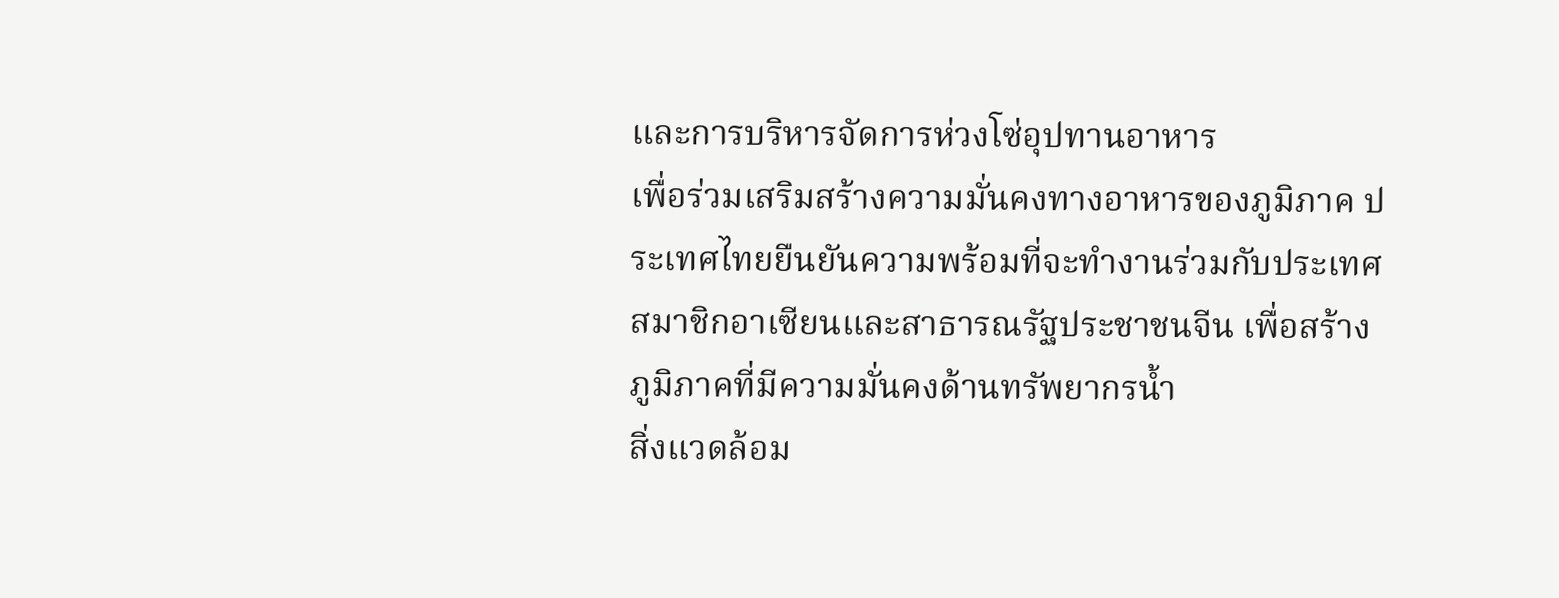และการบริหารจัดการห่วงโซ่อุปทานอาหาร
เพื่อร่วมเสริมสร้างความมั่นคงทางอาหารของภูมิภาค ประเทศไทยยืนยันความพร้อมที่จะทำงานร่วมกับประเทศสมาชิกอาเซียนและสาธารณรัฐประชาชนจีน เพื่อสร้างภูมิภาคที่มีความมั่นคงด้านทรัพยากรน้ำ
สิ่งแวดล้อม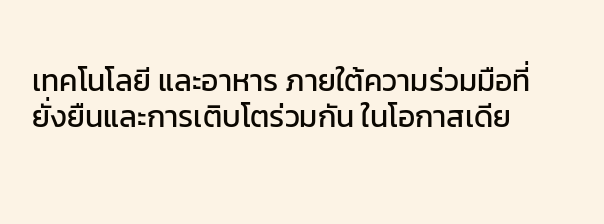เทคโนโลยี และอาหาร ภายใต้ความร่วมมือที่ยั่งยืนและการเติบโตร่วมกัน ในโอกาสเดีย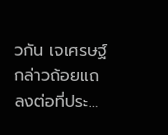วกัน เจเศรษฐ์กล่าวถ้อยแถลงต่อที่ประ…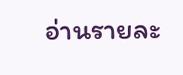อ่านรายละ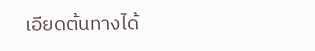เอียดต้นทางได้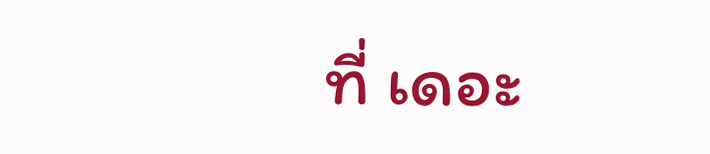ที่ เดอะ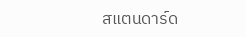สแตนดาร์ด